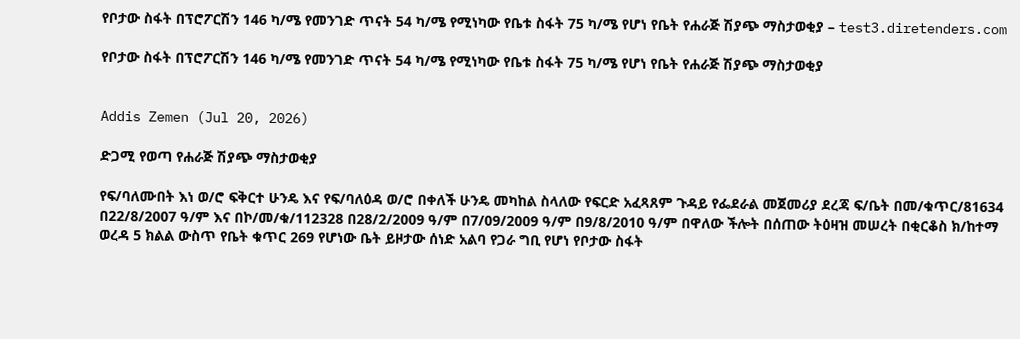የቦታው ስፋት በፕሮፖርሽን 146 ካ/ሜ የመንገድ ጥናት 54 ካ/ሜ የሚነካው የቤቱ ስፋት 75 ካ/ሜ የሆነ የቤት የሐራጅ ሽያጭ ማስታወቂያ – test3.diretenders.com

የቦታው ስፋት በፕሮፖርሽን 146 ካ/ሜ የመንገድ ጥናት 54 ካ/ሜ የሚነካው የቤቱ ስፋት 75 ካ/ሜ የሆነ የቤት የሐራጅ ሽያጭ ማስታወቂያ


Addis Zemen (Jul 20, 2026)

ድጋሚ የወጣ የሐራጅ ሽያጭ ማስታወቂያ

የፍ/ባለሙበት እነ ወ/ሮ ፍቅርተ ሁንዴ እና የፍ/ባለዕዳ ወ/ሮ በቀለች ሁንዴ መካከል ስላለው የፍርድ አፈጻጸም ጉዳይ የፌደራል መጀመሪያ ደረጃ ፍ/ቤት በመ/ቁጥር/81634 በ22/8/2007 ዓ/ም እና በኮ/መ/ቁ/112328 በ28/2/2009 ዓ/ም በ7/09/2009 ዓ/ም በ9/8/2010 ዓ/ም በዋለው ችሎት በሰጠው ትዕዛዝ መሠረት በቂርቆስ ክ/ከተማ ወረዳ 5 ክልል ውስጥ የቤት ቁጥር 269 የሆነው ቤት ይዞታው ሰነድ አልባ የጋራ ግቢ የሆነ የቦታው ስፋት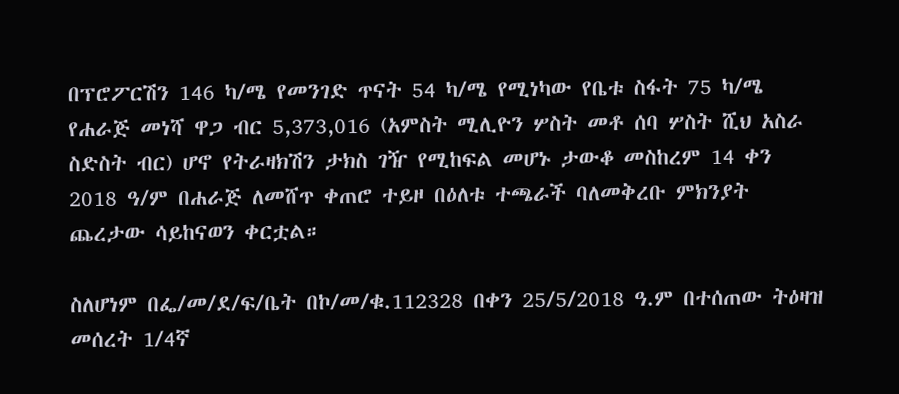በፕሮፖርሽን 146 ካ/ሜ የመንገድ ጥናት 54 ካ/ሜ የሚነካው የቤቱ ስፋት 75 ካ/ሜ የሐራጅ መነሻ ዋጋ ብር 5,373,016 (አምስት ሚሊዮን ሦስት መቶ ሰባ ሦስት ሺህ አስራ ስድስት ብር) ሆኖ የትራዛክሽን ታክስ ገዥ የሚከፍል መሆኑ ታውቆ መስከረም 14 ቀን 2018 ዓ/ም በሐራጅ ለመሸጥ ቀጠሮ ተይዞ በዕለቱ ተጫራች ባለመቅረቡ ምክንያት ጨረታው ሳይከናወን ቀርቷል።

ስለሆነም በፌ/መ/ደ/ፍ/ቤት በኮ/መ/ቁ.112328 በቀን 25/5/2018 ዓ.ም በተሰጠው ትዕዛዝ መሰረት 1/4ኛ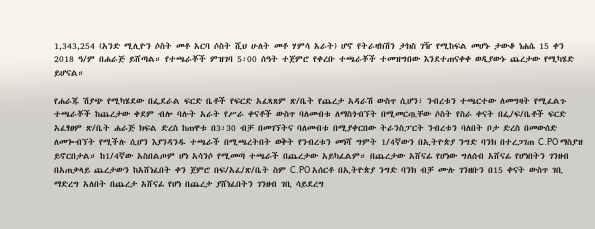1,343,254 (አንድ ሚሊዮን ሶስት መቶ አርባ ሶስት ሺህ ሁለት መቶ ሃምሳ አራት) ሆኖ የትራዛክሽን ታክስ ገዥ የሚከፍል መሆኑ ታውቆ ነሐሴ 15 ቀን 2018 ዓ/ም በሐራጅ ይሸጣል። የተጫራቾች ምዝገባ 5፡00 ሰዓት ተጀምሮ የቀረቡ ተጫራቾች ተመዝግበው እንደተጠናቀቀ ወዲያውኑ ጨረታው የሚካሄድ ይሆናል።

የሐራጁ ሽያጭ የሚካሄደው በፌደራል ፍርድ ቤቶች የፍርድ አፈጻጸም ጽ/ቤት የጨረታ አዳራሽ ውስጥ ሲሆን፣ ንብረቱን ተጫርተው ለመግዛት የሚፈልጉ ተጫራቾች ከጨረታው ቀደም ብሎ ባሉት አራት የሥራ ቀናቶች ውስጥ ባለመብቱ ለማስጎብኘት በሚመርጧቸው ሶስት የስራ ቀናት በፌ/ፍ/ቤቶች ፍርድ አፈፃፀም ጽ/ቤት ሐራጅ ክፍል ድረስ ከጠዋቱ በ3፡30 ብቻ በመገኘትና ባለመብቱ በሚያቀርበው ትራንስፓርት ንብረቱን ባለበት ቦታ ድረስ በመውሰድ ለመጐብኘት የሚችሉ ሲሆን እያንዳንዱ ተጫራች በሚጫረትበት ወቅት የንብረቱን መነሻ ግምት 1/4ኛውን በኢትዮጵያ ንግድ ባንክ በተረጋገጠ C.PO ማስያዝ ይኖርበታል። ከ1/4ኛው አስበልጦም ሆነ አሳንሶ የሚመጣ ተጫራች በጨረታው አይካፈልም። በጨረታው አሸናፊ የሆነው ግለሰብ አሸናፊ የሆነበትን ገንዘብ በአጠቃላይ ጨረታውን ከአሸነፈበት ቀን ጀምሮ በፍ/አፈ/ጽ/ቤት ስም C.PO አሰርቶ በኢትዮጵያ ንግድ ባንክ ብቻ ሙሉ ገንዘቡን በ15 ቀናት ውስጥ ገቢ ማድረግ አለበት በጨረታ አሸናፊ የሆነ በጨረታ ያሸነፈበትን ገንዘብ ገቢ ሳይደረግ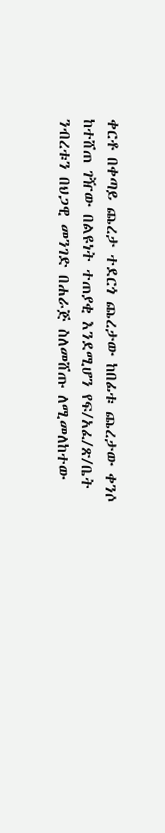ቀርቶ በቀጣይ ጨረታ ተደርጎ ጨረታው ከበፊቱ ጨረታው ቀንሶ ከተሸጠ ገዥው በልዩነት ተጠያቂ እንደሚሆን የፍ/አፈ/ጽ/ቤት ንብረቱን በህጋዊ መንገድ በሐራጅ ስለመሸጡ ለሚመለከተው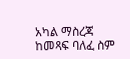አካል ማስረጃ ከመጻፍ ባለፈ ስም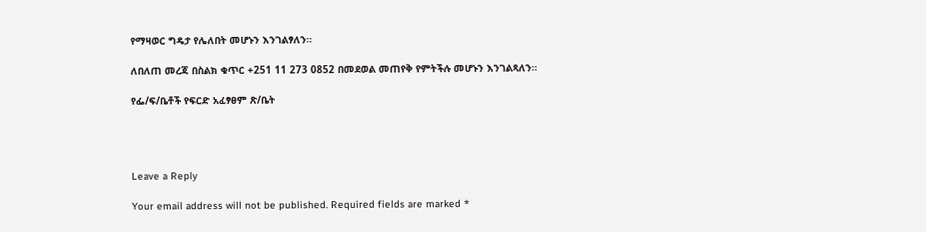የማዛወር ግዴታ የሌለበት መሆኑን እንገልፃለን።

ለበለጠ መረጃ በስልክ ቁጥር +251 11 273 0852 በመደወል መጠየቅ የምትችሉ መሆኑን እንገልጻለን።

የፌ/ፍ/ቤቶች የፍርድ አፈፃፀም ጽ/ቤት




Leave a Reply

Your email address will not be published. Required fields are marked *